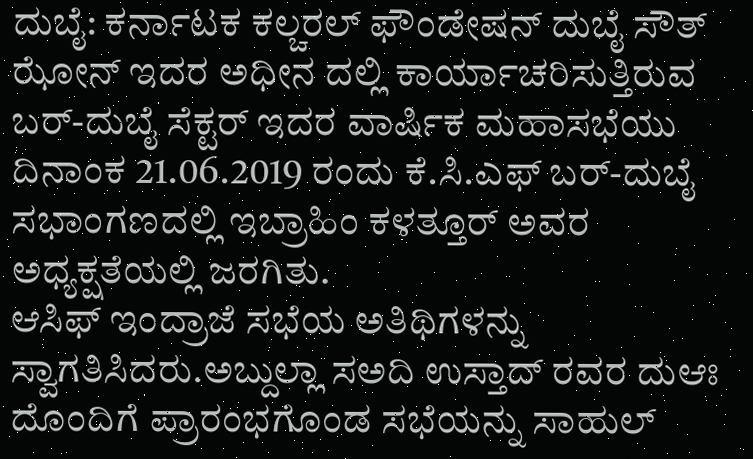ದುಬೈ: ಕರ್ನಾಟಕ ಕಲ್ಚರಲ್ ಫೌಂಡೇಷನ್ ದುಬೈ ಸೌತ್ ಝೋನ್ ಇದರ ಅಧೀನ ದಲ್ಲಿ ಕಾರ್ಯಾಚರಿಸುತ್ತಿರುವ ಬರ್-ದುಬೈ ಸೆಕ್ಟರ್ ಇದರ ವಾರ್ಷಿಕ ಮಹಾಸಭೆಯು ದಿನಾಂಕ 21.06.2019 ರಂದು ಕೆ.ಸಿ.ಎಫ್ ಬರ್-ದುಬೈ ಸಭಾಂಗಣದಲ್ಲಿ ಇಬ್ರಾಹಿಂ ಕಳತ್ತೂರ್ ಅವರ ಅಧ್ಯಕ್ಷತೆಯಲ್ಲಿ ಜರಗಿತು.
ಆಸಿಫ್ ಇಂದ್ರಾಜೆ ಸಭೆಯ ಅತಿಥಿಗಳನ್ನು ಸ್ವಾಗತಿಸಿದರು.ಅಬ್ದುಲ್ಲಾ ಸಅದಿ ಉಸ್ತಾದ್ ರವರ ದುಆಃ ದೊಂದಿಗೆ ಪ್ರಾರಂಭಗೊಂಡ ಸಭೆಯನ್ನು ಸಾಹುಲ್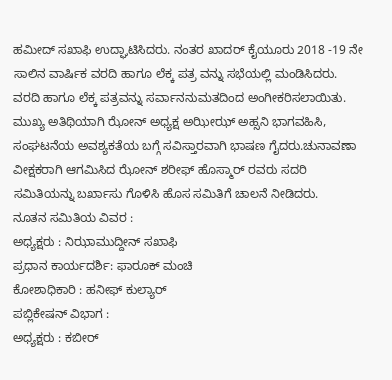ಹಮೀದ್ ಸಖಾಫಿ ಉದ್ಘಾಟಿಸಿದರು. ನಂತರ ಖಾದರ್ ಕೈಯೂರು 2018 -19 ನೇ ಸಾಲಿನ ವಾರ್ಷಿಕ ವರದಿ ಹಾಗೂ ಲೆಕ್ಕ ಪತ್ರ ವನ್ನು ಸಭೆಯಲ್ಲಿ ಮಂಡಿಸಿದರು. ವರದಿ ಹಾಗೂ ಲೆಕ್ಕ ಪತ್ರವನ್ನು ಸರ್ವಾನನುಮತದಿಂದ ಅಂಗೀಕರಿಸಲಾಯಿತು.
ಮುಖ್ಯ ಅತಿಥಿಯಾಗಿ ಝೋನ್ ಅಧ್ಯಕ್ಷ ಅಝೀಝ್ ಅಹ್ಸನಿ ಭಾಗವಹಿಸಿ, ಸಂಘಟನೆಯ ಅವಶ್ಯಕತೆಯ ಬಗ್ಗೆ ಸವಿಸ್ತಾರವಾಗಿ ಭಾಷಣ ಗೈದರು.ಚುನಾವಣಾ ವೀಕ್ಷಕರಾಗಿ ಆಗಮಿಸಿದ ಝೋನ್ ಶರೀಫ್ ಹೊಸ್ಮಾರ್ ರವರು ಸದರಿ ಸಮಿತಿಯನ್ನು ಬರ್ಖಾಸು ಗೊಳಿಸಿ ಹೊಸ ಸಮಿತಿಗೆ ಚಾಲನೆ ನೀಡಿದರು.
ನೂತನ ಸಮಿತಿಯ ವಿವರ :
ಅಧ್ಯಕ್ಷರು : ನಿಝಾಮುದ್ದೀನ್ ಸಖಾಫಿ
ಪ್ರಧಾನ ಕಾರ್ಯದರ್ಶಿ: ಫಾರೂಕ್ ಮಂಚಿ
ಕೋಶಾಧಿಕಾರಿ : ಹನೀಫ್ ಕುಲ್ಯಾರ್
ಪಬ್ಲಿಕೇಷನ್ ವಿಭಾಗ :
ಅಧ್ಯಕ್ಷರು : ಕಬೀರ್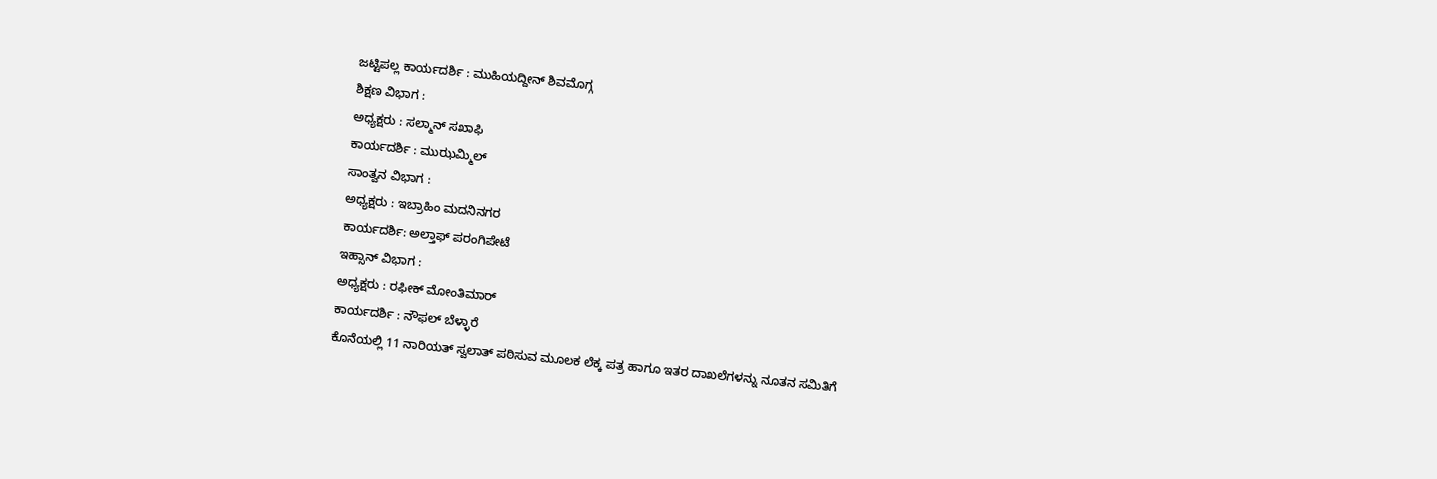ಜಟ್ಟಿಪಲ್ಲ ಕಾರ್ಯದರ್ಶಿ : ಮುಹಿಯದ್ದೀನ್ ಶಿವಮೊಗ್ಗ
ಶಿಕ್ಷಣ ವಿಭಾಗ :
ಅಧ್ಯಕ್ಷರು : ಸಲ್ಮಾನ್ ಸಖಾಫಿ
ಕಾರ್ಯದರ್ಶಿ : ಮುಝಮ್ಮಿಲ್
ಸಾಂತ್ವನ ವಿಭಾಗ :
ಅಧ್ಯಕ್ಷರು : ಇಬ್ರಾಹಿಂ ಮದನಿನಗರ
ಕಾರ್ಯದರ್ಶಿ: ಅಲ್ತಾಫ್ ಪರಂಗಿಪೇಟೆ
ಇಹ್ಸಾನ್ ವಿಭಾಗ :
ಅಧ್ಯಕ್ಷರು : ರಫೀಕ್ ಮೋಂತಿಮಾರ್
ಕಾರ್ಯದರ್ಶಿ : ನೌಫಲ್ ಬೆಳ್ಳಾರೆ
ಕೊನೆಯಲ್ಲಿ 11 ನಾರಿಯತ್ ಸ್ವಲಾತ್ ಪಠಿಸುವ ಮೂಲಕ ಲೆಕ್ಕ ಪತ್ರ ಹಾಗೂ ಇತರ ದಾಖಲೆಗಳನ್ನು ನೂತನ ಸಮಿತಿಗೆ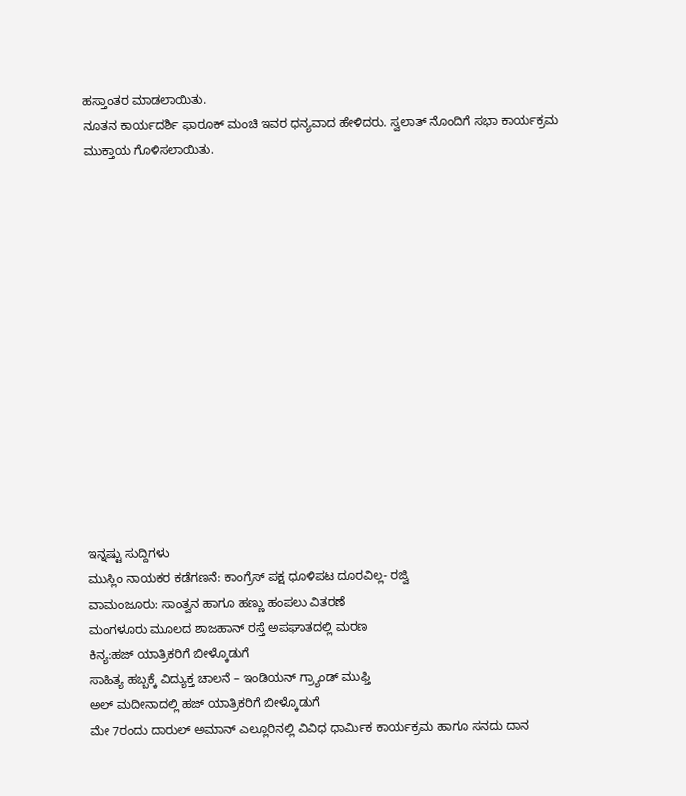ಹಸ್ತಾಂತರ ಮಾಡಲಾಯಿತು.
ನೂತನ ಕಾರ್ಯದರ್ಶಿ ಫಾರೂಕ್ ಮಂಚಿ ಇವರ ಧನ್ಯವಾದ ಹೇಳಿದರು. ಸ್ವಲಾತ್ ನೊಂದಿಗೆ ಸಭಾ ಕಾರ್ಯಕ್ರಮ ಮುಕ್ತಾಯ ಗೊಳಿಸಲಾಯಿತು.















ಇನ್ನಷ್ಟು ಸುದ್ದಿಗಳು
ಮುಸ್ಲಿಂ ನಾಯಕರ ಕಡೆಗಣನೆ: ಕಾಂಗ್ರೆಸ್ ಪಕ್ಷ ಧೂಳಿಪಟ ದೂರವಿಲ್ಲ- ರಜ್ವಿ
ವಾಮಂಜೂರು: ಸಾಂತ್ವನ ಹಾಗೂ ಹಣ್ಣು ಹಂಪಲು ವಿತರಣೆ
ಮಂಗಳೂರು ಮೂಲದ ಶಾಜಹಾನ್ ರಸ್ತೆ ಅಪಘಾತದಲ್ಲಿ ಮರಣ
ಕಿನ್ಯ:ಹಜ್ ಯಾತ್ರಿಕರಿಗೆ ಬೀಳ್ಕೊಡುಗೆ
ಸಾಹಿತ್ಯ ಹಬ್ಬಕ್ಕೆ ವಿದ್ಯುಕ್ತ ಚಾಲನೆ – ಇಂಡಿಯನ್ ಗ್ರ್ಯಾಂಡ್ ಮುಫ್ತಿ
ಅಲ್ ಮದೀನಾದಲ್ಲಿ ಹಜ್ ಯಾತ್ರಿಕರಿಗೆ ಬೀಳ್ಕೊಡುಗೆ
ಮೇ 7ರಂದು ದಾರುಲ್ ಅಮಾನ್ ಎಲ್ಲೂರಿನಲ್ಲಿ ವಿವಿಧ ಧಾರ್ಮಿಕ ಕಾರ್ಯಕ್ರಮ ಹಾಗೂ ಸನದು ದಾನ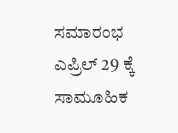ಸಮಾರಂಭ
ಎಪ್ರಿಲ್ 29 ಕ್ಕೆ ಸಾಮೂಹಿಕ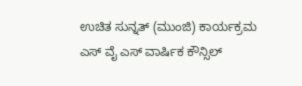ಉಚಿತ ಸುನ್ನತ್ (ಮುಂಜಿ) ಕಾರ್ಯಕ್ರಮ
ಎಸ್ ವೈ ಎಸ್ ವಾರ್ಷಿಕ ಕೌನ್ಸಿಲ್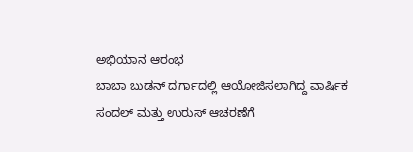ಅಭಿಯಾನ ಆರಂಭ
ಬಾಬಾ ಬುಡನ್ ದರ್ಗಾದಲ್ಲಿ ಆಯೋಜಿಸಲಾಗಿದ್ದ ವಾರ್ಷಿಕ ಸಂದಲ್ ಮತ್ತು ಉರುಸ್ ಆಚರಣೆಗೆ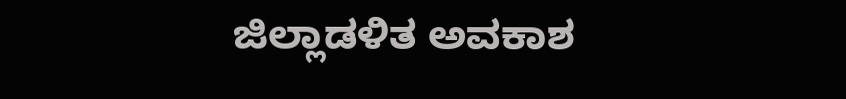ಜಿಲ್ಲಾಡಳಿತ ಅವಕಾಶ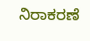ನಿರಾಕರಣೆ